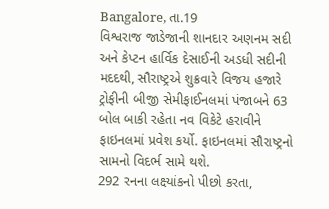Bangalore, તા.19
વિશ્વરાજ જાડેજાની શાનદાર અણનમ સદી અને કેપ્ટન હાર્વિક દેસાઈની અડધી સદીની મદદથી, સૌરાષ્ટ્રએ શુક્રવારે વિજય હજારે ટ્રોફીની બીજી સેમીફાઈનલમાં પંજાબને 63 બોલ બાકી રહેતા નવ વિકેટે હરાવીને ફાઇનલમાં પ્રવેશ કર્યો. ફાઇનલમાં સૌરાષ્ટ્રનો સામનો વિદર્ભ સામે થશે.
292 રનના લક્ષ્યાંકનો પીછો કરતા,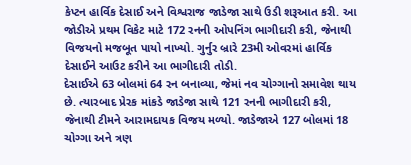કેપ્ટન હાર્વિક દેસાઈ અને વિશ્વરાજ જાડેજા સાથે ઉડી શરૂઆત કરી. આ જોડીએ પ્રથમ વિકેટ માટે 172 રનની ઓપનિંગ ભાગીદારી કરી, જેનાથી વિજયનો મજબૂત પાયો નાખ્યો. ગુર્નુર બ્રારે 23મી ઓવરમાં હાર્વિક દેસાઈને આઉટ કરીને આ ભાગીદારી તોડી.
દેસાઈએ 63 બોલમાં 64 રન બનાવ્યા, જેમાં નવ ચોગ્ગાનો સમાવેશ થાય છે. ત્યારબાદ પ્રેરક માંકડે જાડેજા સાથે 121 રનની ભાગીદારી કરી, જેનાથી ટીમને આરામદાયક વિજય મળ્યો. જાડેજાએ 127 બોલમાં 18 ચોગ્ગા અને ત્રણ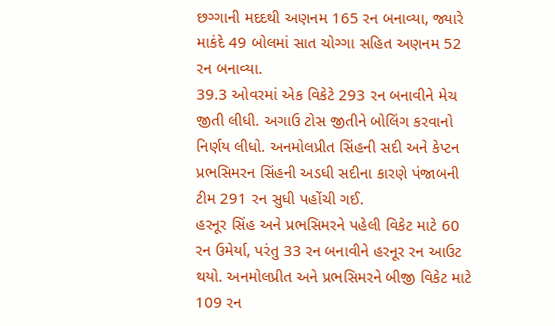છગ્ગાની મદદથી અણનમ 165 રન બનાવ્યા, જ્યારે માકંદે 49 બોલમાં સાત ચોગ્ગા સહિત અણનમ 52 રન બનાવ્યા.
39.3 ઓવરમાં એક વિકેટે 293 રન બનાવીને મેચ જીતી લીધી. અગાઉ ટોસ જીતીને બોલિંગ કરવાનો નિર્ણય લીધો. અનમોલપ્રીત સિંહની સદી અને કેપ્ટન પ્રભસિમરન સિંહની અડધી સદીના કારણે પંજાબની ટીમ 291 રન સુધી પહોંચી ગઈ.
હરનૂર સિંહ અને પ્રભસિમરને પહેલી વિકેટ માટે 60 રન ઉમેર્યા, પરંતુ 33 રન બનાવીને હરનૂર રન આઉટ થયો. અનમોલપ્રીત અને પ્રભસિમરને બીજી વિકેટ માટે 109 રન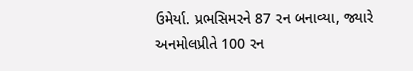ઉમેર્યા. પ્રભસિમરને 87 રન બનાવ્યા, જ્યારે અનમોલપ્રીતે 100 રન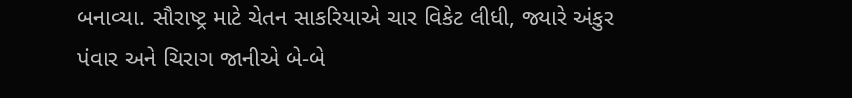બનાવ્યા. સૌરાષ્ટ્ર માટે ચેતન સાકરિયાએ ચાર વિકેટ લીધી, જ્યારે અંકુર પંવાર અને ચિરાગ જાનીએ બે-બે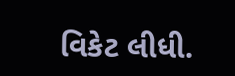વિકેટ લીધી.